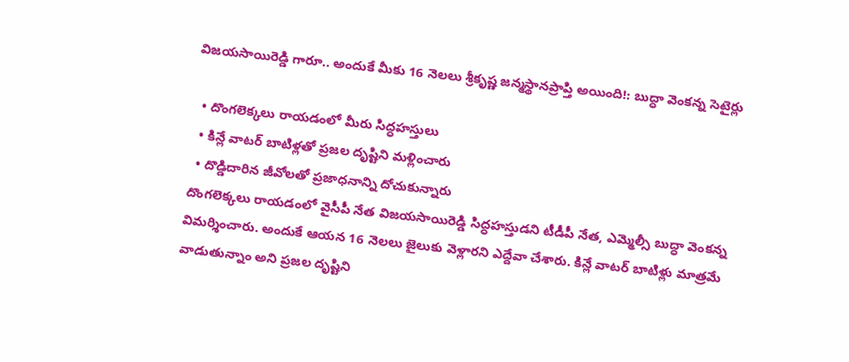విజయసాయిరెడ్డి గారూ.. అందుకే మీకు 16 నెలలు శ్రీకృష్ణ జన్మస్థానప్రాప్తి అయింది!: బుద్ధా వెంకన్న సెటైర్లు

  • దొంగలెక్కలు రాయడంలో మీరు సిద్ధహస్తులు
  • కిన్లే వాటర్ బాటిళ్లతో ప్రజల దృష్టిని మళ్లించారు
  • దొడ్డిదారిన జీవోలతో ప్రజాధనాన్ని దోచుకున్నారు
దొంగలెక్కలు రాయడంలో వైసీపీ నేత విజయసాయిరెడ్డి సిద్ధహస్తుడని టీడీపీ నేత, ఎమ్మెల్సీ బుద్ధా వెంకన్న విమర్శించారు. అందుకే ఆయన 16 నెలలు జైలుకు వెళ్లారని ఎద్దేవా చేశారు. కిన్లే వాటర్ బాటిళ్లు మాత్రమే వాడుతున్నాం అని ప్రజల దృష్టిని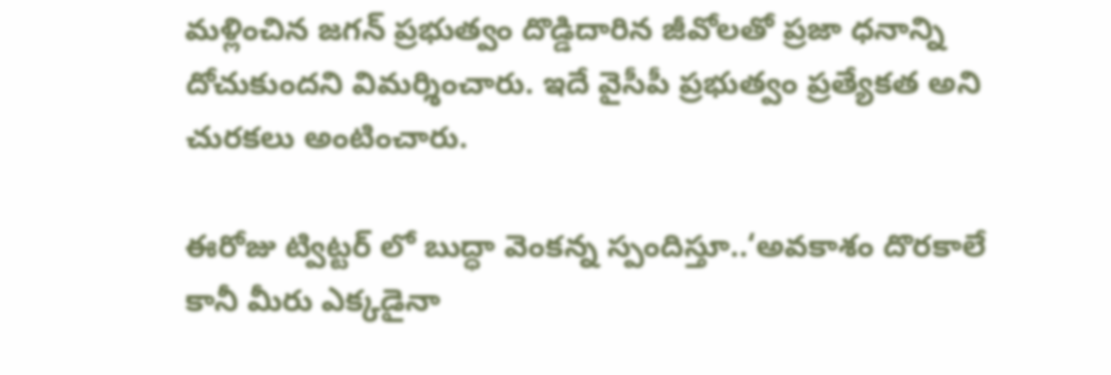మళ్లించిన జగన్ ప్రభుత్వం దొడ్డిదారిన జీవోలతో ప్రజా ధనాన్ని దోచుకుందని విమర్శించారు. ఇదే వైసీపీ ప్రభుత్వం ప్రత్యేకత అని చురకలు అంటించారు.

ఈరోజు ట్విట్టర్ లో బుద్ధా వెంకన్న స్పందిస్తూ..‘అవకాశం దొరకాలే కానీ మీరు ఎక్కడైనా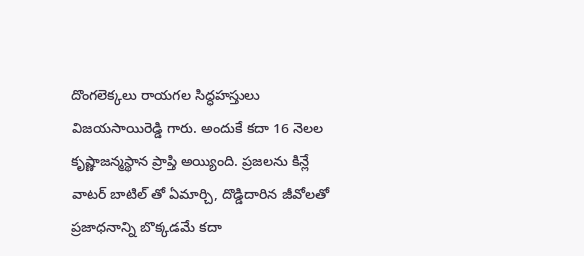దొంగలెక్కలు రాయగల సిద్ధహస్తులు విజయసాయిరెడ్డి గారు. అందుకే కదా 16 నెలల కృష్ణాజన్మస్థాన ప్రాప్తి అయ్యింది. ప్రజలను కిన్లే వాటర్ బాటిల్ తో ఏమార్చి, దొడ్డిదారిన జీవోలతో ప్రజాధనాన్ని బొక్కడమే కదా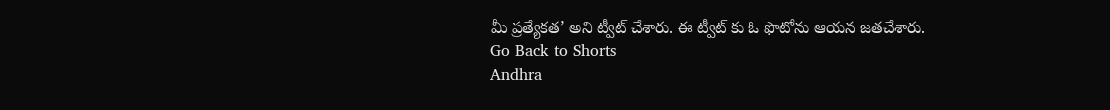మీ ప్రత్యేకత’ అని ట్వీట్ చేశారు. ఈ ట్వీట్ కు ఓ ఫొటోను ఆయన జతచేశారు.
Go Back to Shorts
Andhra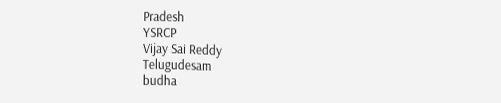Pradesh
YSRCP
Vijay Sai Reddy
Telugudesam
budha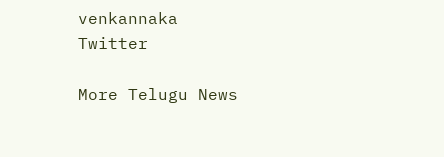venkannaka
Twitter

More Telugu News